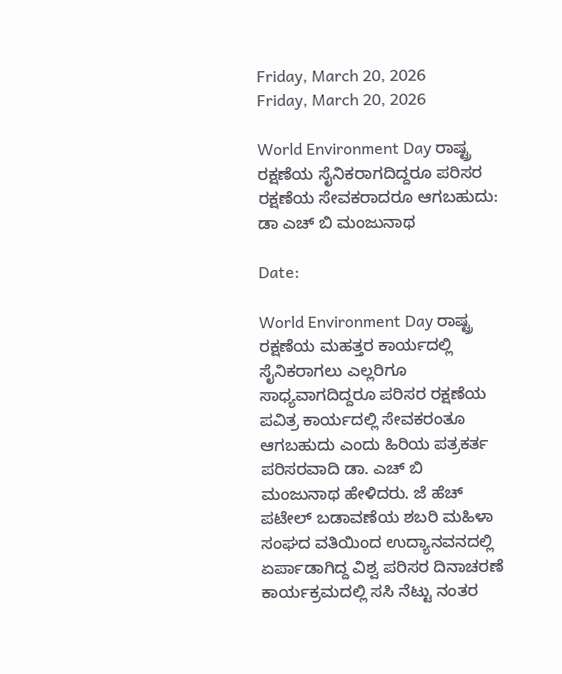Friday, March 20, 2026
Friday, March 20, 2026

World Environment Day ರಾಷ್ಟ್ರ ರಕ್ಷಣೆಯ ಸೈನಿಕರಾಗದಿದ್ದರೂ ಪರಿಸರ ರಕ್ಷಣೆಯ ಸೇವಕರಾದರೂ ಆಗಬಹುದು: ಡಾ ಎಚ್ ಬಿ ಮಂಜುನಾಥ

Date:

World Environment Day ರಾಷ್ಟ್ರ ರಕ್ಷಣೆಯ ಮಹತ್ತರ ಕಾರ್ಯದಲ್ಲಿ ಸೈನಿಕರಾಗಲು ಎಲ್ಲರಿಗೂ ಸಾಧ್ಯವಾಗದಿದ್ದರೂ ಪರಿಸರ ರಕ್ಷಣೆಯ ಪವಿತ್ರ ಕಾರ್ಯದಲ್ಲಿ ಸೇವಕರಂತೂ ಆಗಬಹುದು ಎಂದು ಹಿರಿಯ ಪತ್ರಕರ್ತ ಪರಿಸರವಾದಿ ಡಾ. ಎಚ್ ಬಿ ಮಂಜುನಾಥ ಹೇಳಿದರು. ಜೆ ಹೆಚ್ ಪಟೇಲ್ ಬಡಾವಣೆಯ ಶಬರಿ ಮಹಿಳಾ ಸಂಘದ ವತಿಯಿಂದ ಉದ್ಯಾನವನದಲ್ಲಿ ಏರ್ಪಾಡಾಗಿದ್ದ ವಿಶ್ವ ಪರಿಸರ ದಿನಾಚರಣೆ ಕಾರ್ಯಕ್ರಮದಲ್ಲಿ ಸಸಿ ನೆಟ್ಟು ನಂತರ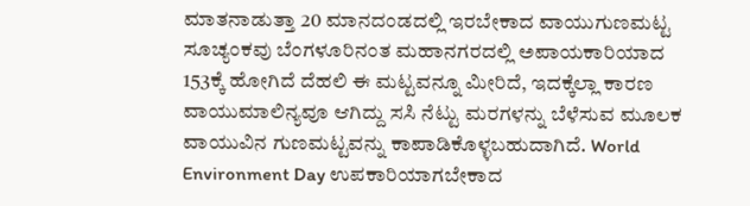ಮಾತನಾಡುತ್ತಾ 20 ಮಾನದಂಡದಲ್ಲಿ ಇರಬೇಕಾದ ವಾಯುಗುಣಮಟ್ಟ ಸೂಚ್ಯಂಕವು ಬೆಂಗಳೂರಿನಂತ ಮಹಾನಗರದಲ್ಲಿ ಅಪಾಯಕಾರಿಯಾದ 153ಕ್ಕೆ ಹೋಗಿದೆ ದೆಹಲಿ ಈ ಮಟ್ಟವನ್ನೂ ಮೀರಿದೆ, ಇದಕ್ಕೆಲ್ಲಾ ಕಾರಣ ವಾಯುಮಾಲಿನ್ಯವೂ ಆಗಿದ್ದು ಸಸಿ ನೆಟ್ಟು ಮರಗಳನ್ನು ಬೆಳೆಸುವ ಮೂಲಕ ವಾಯುವಿನ ಗುಣಮಟ್ಟವನ್ನು ಕಾಪಾಡಿಕೊಳ್ಳಬಹುದಾಗಿದೆ. World Environment Day ಉಪಕಾರಿಯಾಗಬೇಕಾದ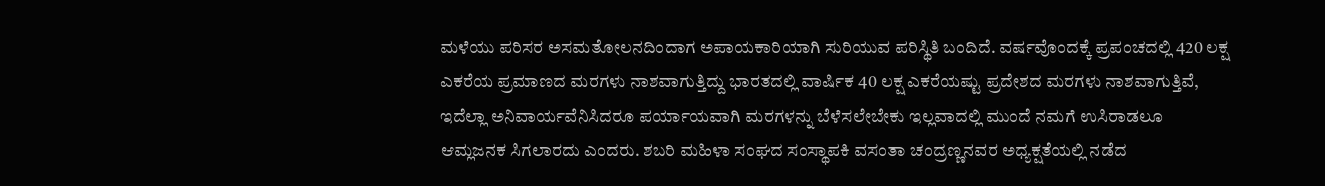ಮಳೆಯು ಪರಿಸರ ಅಸಮತೋಲನದಿಂದಾಗ ಅಪಾಯಕಾರಿಯಾಗಿ ಸುರಿಯುವ ಪರಿಸ್ಥಿತಿ ಬಂದಿದೆ. ವರ್ಷವೊಂದಕ್ಕೆ ಪ್ರಪಂಚದಲ್ಲಿ 420 ಲಕ್ಷ ಎಕರೆಯ ಪ್ರಮಾಣದ ಮರಗಳು ನಾಶವಾಗುತ್ತಿದ್ದು ಭಾರತದಲ್ಲಿ ವಾರ್ಷಿಕ 40 ಲಕ್ಷ ಎಕರೆಯಷ್ಟು ಪ್ರದೇಶದ ಮರಗಳು ನಾಶವಾಗುತ್ತಿವೆ, ಇದೆಲ್ಲಾ ಅನಿವಾರ್ಯವೆನಿಸಿದರೂ ಪರ್ಯಾಯವಾಗಿ ಮರಗಳನ್ನು ಬೆಳೆಸಲೇಬೇಕು ಇಲ್ಲವಾದಲ್ಲಿ ಮುಂದೆ ನಮಗೆ ಉಸಿರಾಡಲೂ ಆಮ್ಲಜನಕ ಸಿಗಲಾರದು ಎಂದರು. ಶಬರಿ ಮಹಿಳಾ ಸಂಘದ ಸಂಸ್ಥಾಪಕಿ ವಸಂತಾ ಚಂದ್ರಣ್ಣನವರ ಅಧ್ಯಕ್ಷತೆಯಲ್ಲಿ ನಡೆದ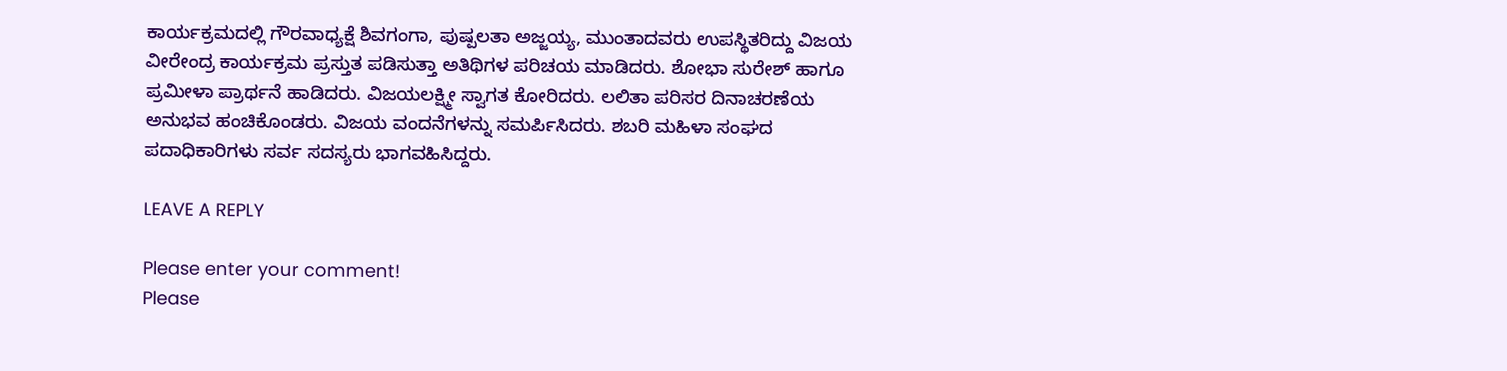ಕಾರ್ಯಕ್ರಮದಲ್ಲಿ ಗೌರವಾಧ್ಯಕ್ಷೆ ಶಿವಗಂಗಾ, ಪುಷ್ಪಲತಾ ಅಜ್ಜಯ್ಯ, ಮುಂತಾದವರು ಉಪಸ್ಥಿತರಿದ್ದು ವಿಜಯ ವೀರೇಂದ್ರ ಕಾರ್ಯಕ್ರಮ ಪ್ರಸ್ತುತ ಪಡಿಸುತ್ತಾ ಅತಿಥಿಗಳ ಪರಿಚಯ ಮಾಡಿದರು. ಶೋಭಾ ಸುರೇಶ್ ಹಾಗೂ ಪ್ರಮೀಳಾ ಪ್ರಾರ್ಥನೆ ಹಾಡಿದರು. ವಿಜಯಲಕ್ಷ್ಮೀ ಸ್ವಾಗತ ಕೋರಿದರು. ಲಲಿತಾ ಪರಿಸರ ದಿನಾಚರಣೆಯ ಅನುಭವ ಹಂಚಿಕೊಂಡರು. ವಿಜಯ ವಂದನೆಗಳನ್ನು ಸಮರ್ಪಿಸಿದರು. ಶಬರಿ ಮಹಿಳಾ ಸಂಘದ ಪದಾಧಿಕಾರಿಗಳು ಸರ್ವ ಸದಸ್ಯರು ಭಾಗವಹಿಸಿದ್ದರು.

LEAVE A REPLY

Please enter your comment!
Please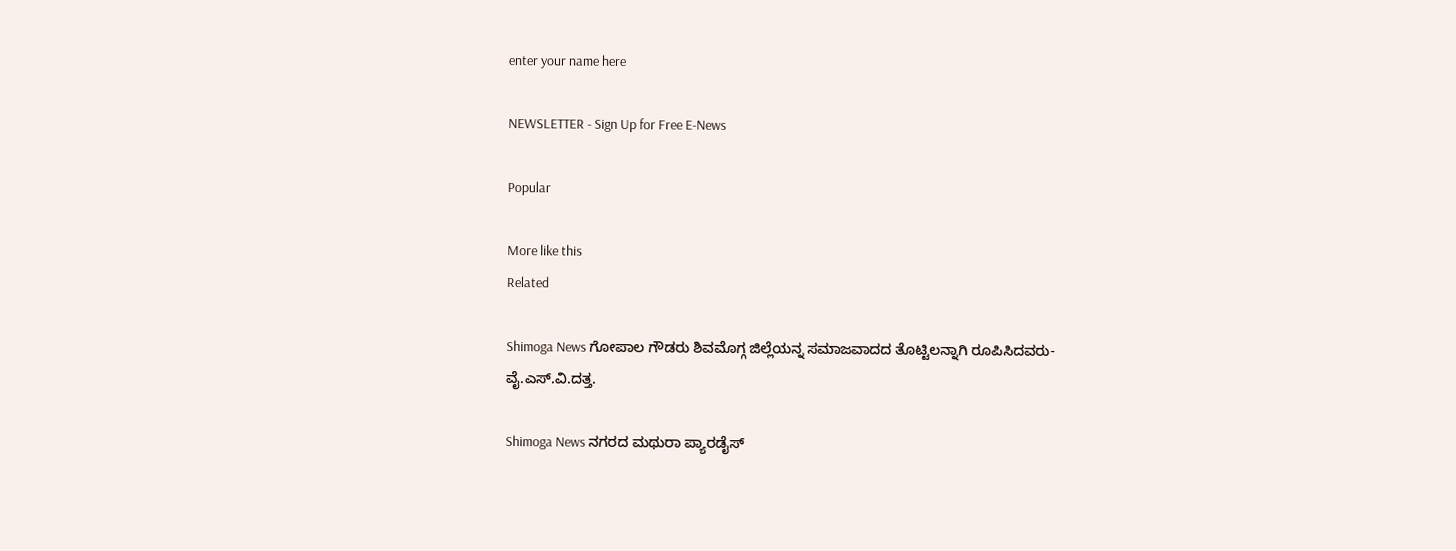enter your name here

NEWSLETTER - Sign Up for Free E-News

Popular

More like this
Related

Shimoga News ಗೋಪಾಲ ಗೌಡರು ಶಿವಮೊಗ್ಗ ಜಿಲ್ಲೆಯನ್ನ ಸಮಾಜವಾದದ ತೊಟ್ಟಿಲನ್ನಾಗಿ ರೂಪಿಸಿದವರು- ವೈ.ಎಸ್.ವಿ.ದತ್ತ.

Shimoga News ನಗರದ ಮಥುರಾ ಪ್ಯಾರಡೈಸ್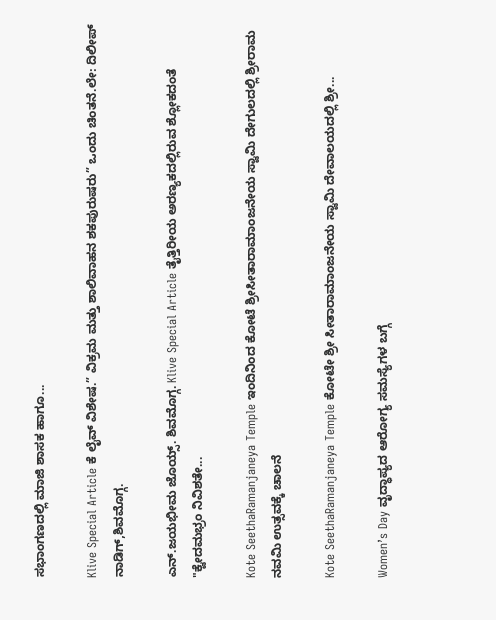ಸಭಾಂಗಣದಲ್ಲಿ ಮಾಜಿ ಶಾಸಕ ಹಾಗೂ...

Klive Special Article ಕೆ ಲೈವ್ ವಿಶೇಷ.” ವಿಕ್ರಮ ಮತ್ತು ಶಾಲಿವಾಹನ ಶಕಪುರುಷರು” ಒಂದು ಚಿಂತನೆ.ಲೇ: ದಿಲೀಪ್ ನಾಡಿಗ್,ಶಿವಮೊಗ್ಗ.

ಎನ್.ಜಯಭೀಮ ಜೊಯ್ಸ್. ಶಿವಮೊಗ್ಗ. Klive Special Article ತೈತ್ತಿರೀಯ ಅರಣ್ಯಕದಲ್ಲಿರುವ ಶ್ಲೋಕದಂತೆ "ಕ್ವೇದಮಭ್ರಂ ನಿವಿಶತೇ...

Kote SeethaRamanjaneya Temple ಇಂದಿನಿಂದ ಕೋಟೆ ಶ್ರೀಸೀತಾರಾಮಾಂಜನೇಯ ಸ್ವಾಮಿ ದೇಗುಲದಲ್ಲಿ ಶ್ರೀರಾಮ ನವಮಿ ಉತ್ಸವಕ್ಕೆ ಚಾಲನೆ

Kote SeethaRamanjaneya Temple ಕೋಟೇ ಶ್ರೀ ಸೀತಾರಾಮಾಂಜನೇಯ ಸ್ವಾಮಿ ದೇವಾಲಯದಲ್ಲಿ ಶ್ರೀ...

Women’s Day ವೃದ್ಧಾಪ್ಯದ ಆರೋಗ್ಯ ಸಮಸ್ಯೆಗಳ ಬಗ್ಗೆ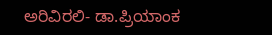ಅರಿವಿರಲಿ- ಡಾ.ಪ್ರಿಯಾಂಕ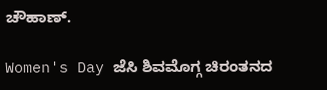ಚೌಹಾಣ್.

Women's Day ಜೆಸಿ ಶಿವಮೊಗ್ಗ ಚಿರಂತನದ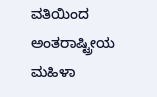ವತಿಯಿಂದ ಅಂತರಾಷ್ಟ್ರೀಯ ಮಹಿಳಾ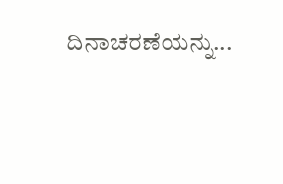ದಿನಾಚರಣೆಯನ್ನು...